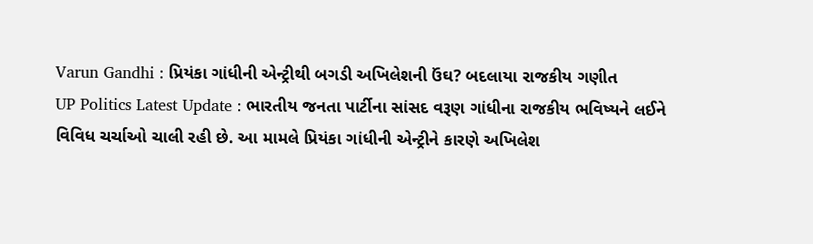Varun Gandhi : પ્રિયંકા ગાંધીની એન્ટ્રીથી બગડી અખિલેશની ઉંઘ? બદલાયા રાજકીય ગણીત
UP Politics Latest Update : ભારતીય જનતા પાર્ટીના સાંસદ વરૂણ ગાંધીના રાજકીય ભવિષ્યને લઈને વિવિધ ચર્ચાઓ ચાલી રહી છે. આ મામલે પ્રિયંકા ગાંધીની એન્ટ્રીને કારણે અખિલેશ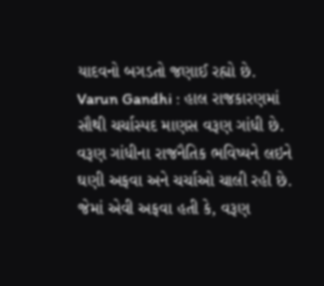યાદવનો બગડતો જણાઈ રહ્યો છે.
Varun Gandhi : હાલ રાજકારણમાં સૌથી ચર્ચાસ્પદ માણસ વરૂણ ગાંધી છે. વરૂણ ગાંધીના રાજનૈતિક ભવિષ્યને લઇને ઘણી અફવા અને ચર્ચાઓ ચાલી રહી છે. જેમાં એવી અફવા હતી કે, વરૂણ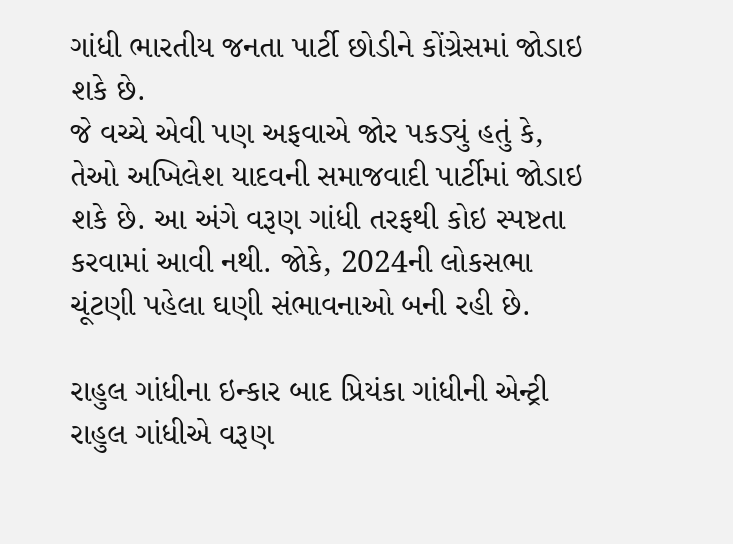ગાંધી ભારતીય જનતા પાર્ટી છોડીને કોંગ્રેસમાં જોડાઇ શકે છે.
જે વચ્ચે એવી પણ અફવાએ જોર પકડ્યું હતું કે, તેઓ અખિલેશ યાદવની સમાજવાદી પાર્ટીમાં જોડાઇ શકે છે. આ અંગે વરૂણ ગાંધી તરફથી કોઇ સ્પષ્ટતા કરવામાં આવી નથી. જોકે, 2024ની લોકસભા ચૂંટણી પહેલા ઘણી સંભાવનાઓ બની રહી છે.

રાહુલ ગાંધીના ઇન્કાર બાદ પ્રિયંકા ગાંધીની એન્ટ્રી
રાહુલ ગાંધીએ વરૂણ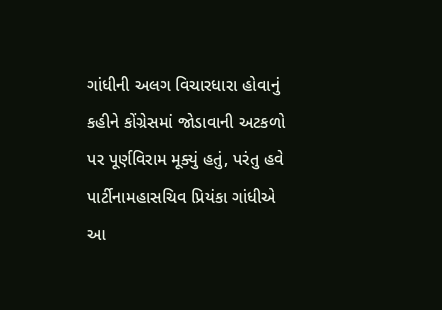ગાંધીની અલગ વિચારધારા હોવાનું કહીને કોંગ્રેસમાં જોડાવાની અટકળો પર પૂર્ણવિરામ મૂક્યું હતું, પરંતુ હવે પાર્ટીનામહાસચિવ પ્રિયંકા ગાંધીએ આ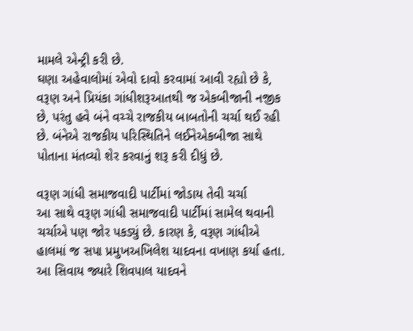મામલે એન્ટ્રી કરી છે.
ઘણા અહેવાલોમાં એવો દાવો કરવામાં આવી રહ્યો છે કે, વરૂણ અને પ્રિયંકા ગાંધીશરૂઆતથી જ એકબીજાની નજીક છે, પરંતુ હવે બંને વચ્ચે રાજકીય બાબતોની ચર્ચા થઈ રહી છે. બંનેએ રાજકીય પરિસ્થિતિને લઈનેએકબીજા સાથે પોતાના મંતવ્યો શેર કરવાનું શરૂ કરી દીધું છે.

વરૂણ ગાંધી સમાજવાદી પાર્ટીમાં જોડાય તેવી ચર્ચા
આ સાથે વરૂણ ગાંધી સમાજવાદી પાર્ટીમાં સામેલ થવાની ચર્ચાએ પણ જોર પકડ્યું છે. કારણ કે, વરૂણ ગાંધીએ હાલમાં જ સપા પ્રમુખઅખિલેશ યાદવના વખાણ કર્યા હતા. આ સિવાય જ્યારે શિવપાલ યાદવને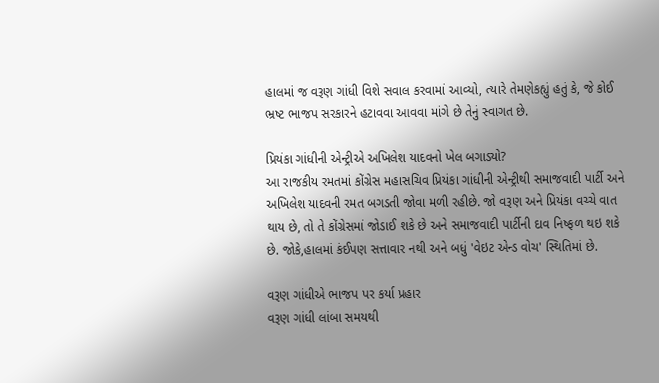હાલમાં જ વરૂણ ગાંધી વિશે સવાલ કરવામાં આવ્યો, ત્યારે તેમણેકહ્યું હતું કે, જે કોઈ ભ્રષ્ટ ભાજપ સરકારને હટાવવા આવવા માંગે છે તેનું સ્વાગત છે.

પ્રિયંકા ગાંધીની એન્ટ્રીએ અખિલેશ યાદવનો ખેલ બગાડ્યો?
આ રાજકીય રમતમાં કોંગ્રેસ મહાસચિવ પ્રિયંકા ગાંધીની એન્ટ્રીથી સમાજવાદી પાર્ટી અને અખિલેશ યાદવની રમત બગડતી જોવા મળી રહીછે. જો વરૂણ અને પ્રિયંકા વચ્ચે વાત થાય છે, તો તે કોંગ્રેસમાં જોડાઈ શકે છે અને સમાજવાદી પાર્ટીની દાવ નિષ્ફળ થઇ શકે છે. જોકે,હાલમાં કંઈપણ સત્તાવાર નથી અને બધું 'વેઇટ એન્ડ વોચ' સ્થિતિમાં છે.

વરૂણ ગાંધીએ ભાજપ પર કર્યા પ્રહાર
વરૂણ ગાંધી લાંબા સમયથી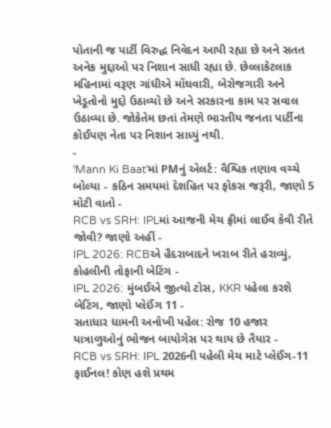પોતાની જ પાર્ટી વિરુદ્ધ નિવેદન આપી રહ્યા છે અને સતત અનેક મુદ્દાઓ પર નિશાન સાધી રહ્યા છે. છેલ્લાકેટલાક મહિનામાં વરૂણ ગાંધીએ મોંઘવારી, બેરોજગારી અને ખેડૂતોનો મુદ્દો ઉઠાવ્યો છે અને સરકારના કામ પર સવાલ ઉઠાવ્યા છે. જોકેતેમ છતાં તેમણે ભારતીય જનતા પાર્ટીના કોઈપણ નેતા પર નિશાન સાધ્યું નથી.
-
'Mann Ki Baat'માં PMનું એલર્ટ: વૈશ્વિક તણાવ વચ્ચે બોલ્યા - કઠિન સમયમાં દેશહિત પર ફોકસ જરૂરી, જાણો 5 મોટી વાતો -
RCB vs SRH: IPLમાં આજની મેચ ફ્રીમાં લાઈવ કેવી રીતે જોવી? જાણો અહીં -
IPL 2026: RCBએ હૈદરાબાદને ખરાબ રીતે હરાવ્યું, કોહલીની તોફાની બેટિંગ -
IPL 2026: મુંબઈએ જીત્યો ટોસ, KKR પહેલા કરશે બેટિંગ, જાણો પ્લેઈંગ 11 -
સતાધાર ધામની અનોખી પહેલ: રોજ 10 હજાર યાત્રાળુઓનું ભોજન બાયોગેસ પર થાય છે તૈયાર -
RCB vs SRH: IPL 2026ની પહેલી મેચ માટે પ્લેઈંગ-11 ફાઈનલ! કોણ હશે પ્રથમ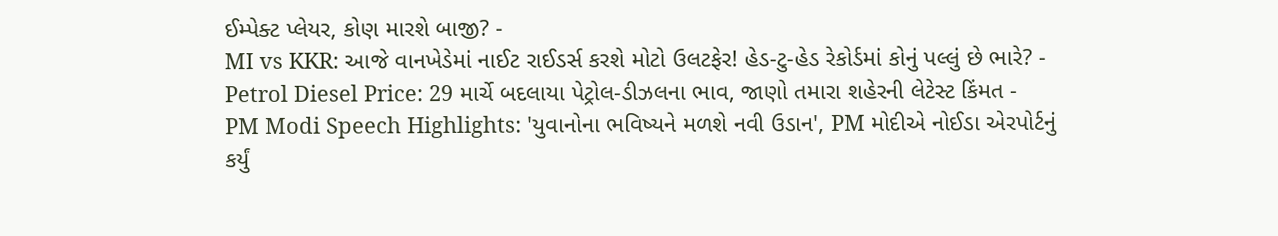ઈમ્પેક્ટ પ્લેયર, કોણ મારશે બાજી? -
MI vs KKR: આજે વાનખેડેમાં નાઈટ રાઈડર્સ કરશે મોટો ઉલટફેર! હેડ-ટુ-હેડ રેકોર્ડમાં કોનું પલ્લું છે ભારે? -
Petrol Diesel Price: 29 માર્ચે બદલાયા પેટ્રોલ-ડીઝલના ભાવ, જાણો તમારા શહેરની લેટેસ્ટ કિંમત -
PM Modi Speech Highlights: 'યુવાનોના ભવિષ્યને મળશે નવી ઉડાન', PM મોદીએ નોઈડા એરપોર્ટનું કર્યું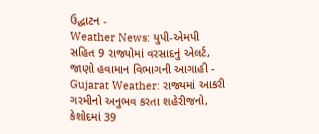ઉદ્ઘાટન -
Weather News: યુપી-એમપી સહિત 9 રાજ્યોમાં વરસાદનું એલર્ટ, જાણો હવામાન વિભાગની આગાહી -
Gujarat Weather: રાજ્યમાં આકરી ગરમીનો અનુભવ કરતા શહેરીજનો, કેશોદમાં 39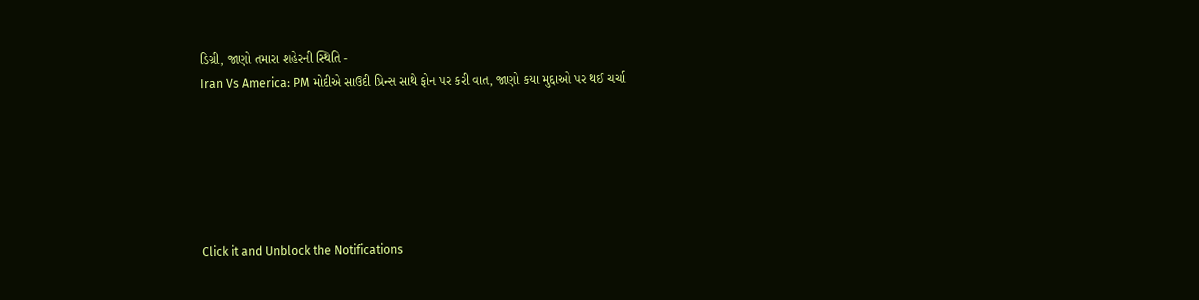ડિગ્રી, જાણો તમારા શહેરની સ્થિતિ -
Iran Vs America: PM મોદીએ સાઉદી પ્રિન્સ સાથે ફોન પર કરી વાત, જાણો કયા મુદ્દાઓ પર થઈ ચર્ચા






Click it and Unblock the Notifications